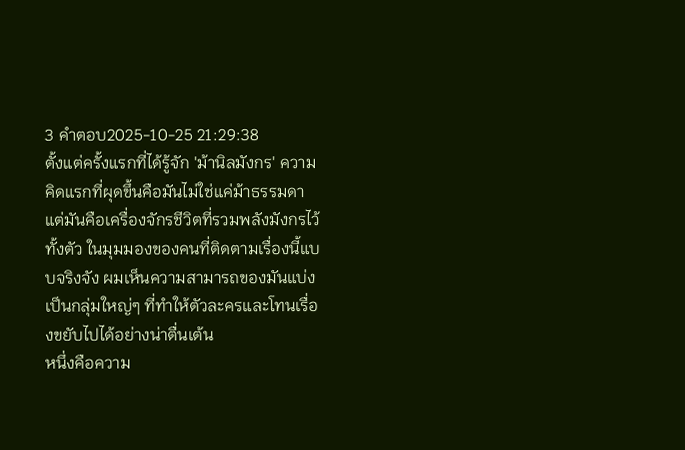3 คำตอบ2025-10-25 21:29:38
ตั้งแต่ครั้งแรกที่ได้รู้จัก 'ม้านิลมังกร' ความคิดแรกที่ผุดขึ้นคือมันไม่ใช่แค่ม้าธรรมดา แต่มันคือเครื่องจักรชีวิตที่รวมพลังมังกรไว้ทั้งตัว ในมุมมองของคนที่ติดตามเรื่องนี้แบบจริงจัง ผมเห็นความสามารถของมันแบ่งเป็นกลุ่มใหญ่ๆ ที่ทำให้ตัวละครและโทนเรื่องขยับไปได้อย่างน่าตื่นเต้น
หนึ่งคือความ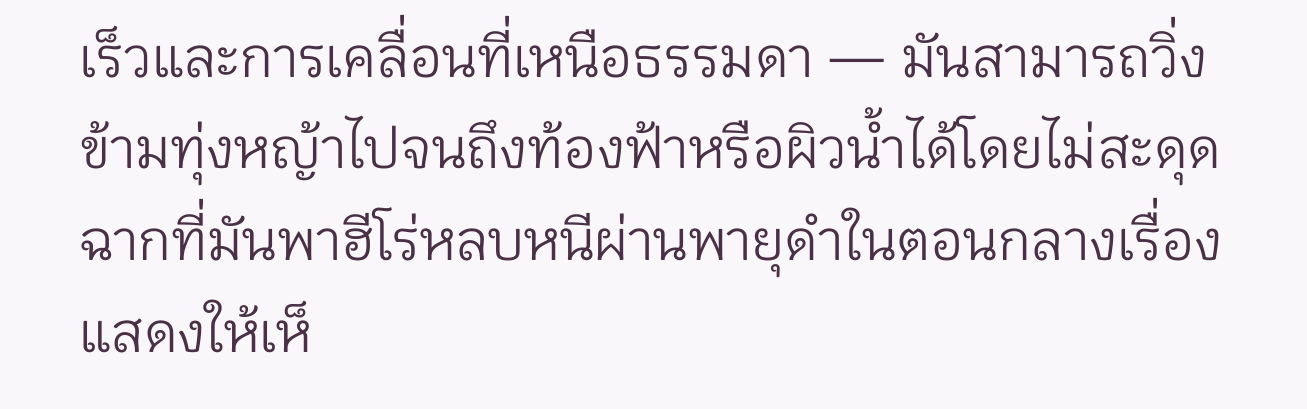เร็วและการเคลื่อนที่เหนือธรรมดา — มันสามารถวิ่งข้ามทุ่งหญ้าไปจนถึงท้องฟ้าหรือผิวน้ำได้โดยไม่สะดุด ฉากที่มันพาฮีโร่หลบหนีผ่านพายุดำในตอนกลางเรื่องแสดงให้เห็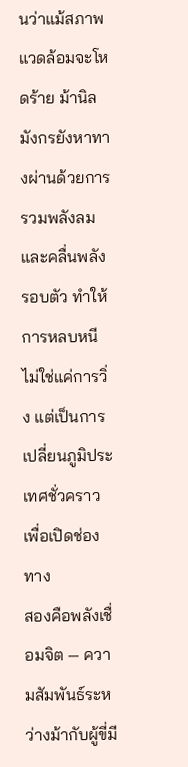นว่าแม้สภาพแวดล้อมจะโหดร้าย ม้านิลมังกรยังหาทางผ่านด้วยการรวมพลังลมและคลื่นพลังรอบตัว ทำให้การหลบหนีไม่ใช่แค่การวิ่ง แต่เป็นการเปลี่ยนภูมิประเทศชั่วคราวเพื่อเปิดช่องทาง
สองคือพลังเชื่อมจิต — ความสัมพันธ์ระหว่างม้ากับผู้ขี่มี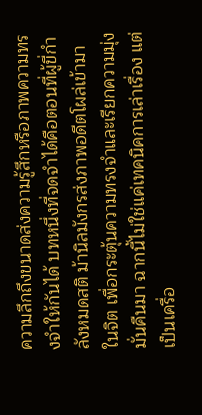ความลึกถึงขนาดส่งความรู้สึกหรือภาพความทรงจำให้กันได้ บทหนึ่งที่จดจำได้คือตอนที่ผู้ขี่กำลังหมดสติ ม้านิลมังกรส่งภาพอดีตโผล่เข้ามาในจิต เพื่อกระตุ้นความทรงจำและเรียกความมุ่งมั่นคืนมา ฉากนี้ไม่ใช่แค่เทคนิคการเล่าเรื่อง แต่เป็นเครื่อ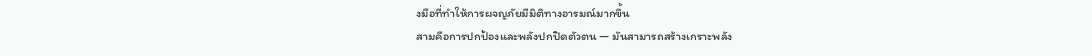งมือที่ทำให้การผจญภัยมีมิติทางอารมณ์มากขึ้น
สามคือการปกป้องและพลังปกปิดตัวตน — มันสามารถสร้างเกราะพลัง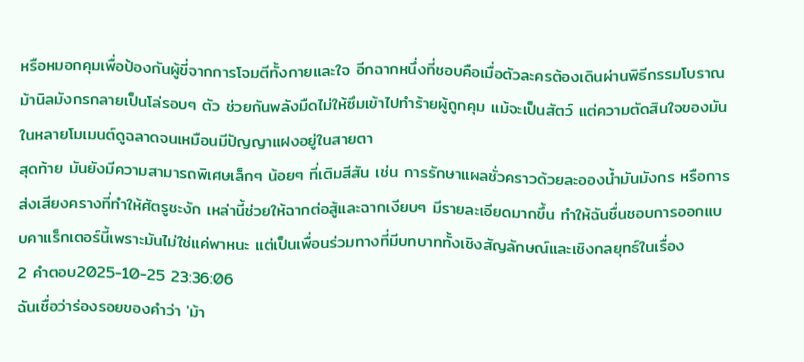หรือหมอกคุมเพื่อป้องกันผู้ขี่จากการโจมตีทั้งกายและใจ อีกฉากหนึ่งที่ชอบคือเมื่อตัวละครต้องเดินผ่านพิธีกรรมโบราณ ม้านิลมังกรกลายเป็นโล่รอบๆ ตัว ช่วยกันพลังมืดไม่ให้ซึมเข้าไปทำร้ายผู้ถูกคุม แม้จะเป็นสัตว์ แต่ความตัดสินใจของมันในหลายโมเมนต์ดูฉลาดจนเหมือนมีปัญญาแฝงอยู่ในสายตา
สุดท้าย มันยังมีความสามารถพิเศษเล็กๆ น้อยๆ ที่เติมสีสัน เช่น การรักษาแผลชั่วคราวด้วยละอองน้ำมันมังกร หรือการส่งเสียงครางที่ทำให้ศัตรูชะงัก เหล่านี้ช่วยให้ฉากต่อสู้และฉากเงียบๆ มีรายละเอียดมากขึ้น ทำให้ฉันชื่นชอบการออกแบบคาแร็กเตอร์นี้เพราะมันไม่ใช่แค่พาหนะ แต่เป็นเพื่อนร่วมทางที่มีบทบาททั้งเชิงสัญลักษณ์และเชิงกลยุทธ์ในเรื่อง
2 คำตอบ2025-10-25 23:36:06
ฉันเชื่อว่าร่องรอยของคำว่า 'ม้า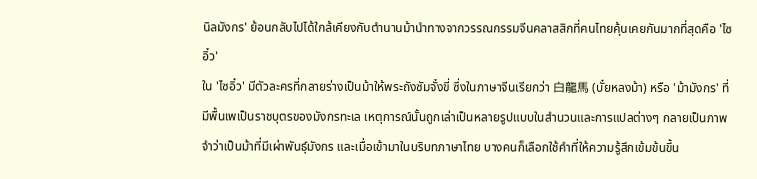นิลมังกร' ย้อนกลับไปได้ใกล้เคียงกับตำนานม้านำทางจากวรรณกรรมจีนคลาสสิกที่คนไทยคุ้นเคยกันมากที่สุดคือ 'ไซอิ๋ว'
ใน 'ไซอิ๋ว' มีตัวละครที่กลายร่างเป็นม้าให้พระถังซัมจั๋งขี่ ซึ่งในภาษาจีนเรียกว่า 白龍馬 (บั๋ยหลงม้า) หรือ 'ม้ามังกร' ที่มีพื้นเพเป็นราชบุตรของมังกรทะเล เหตุการณ์นั้นถูกเล่าเป็นหลายรูปแบบในสำนวนและการแปลต่างๆ กลายเป็นภาพจำว่าเป็นม้าที่มีเผ่าพันธุ์มังกร และเมื่อเข้ามาในบริบทภาษาไทย บางคนก็เลือกใช้คำที่ให้ความรู้สึกเข้มข้นขึ้น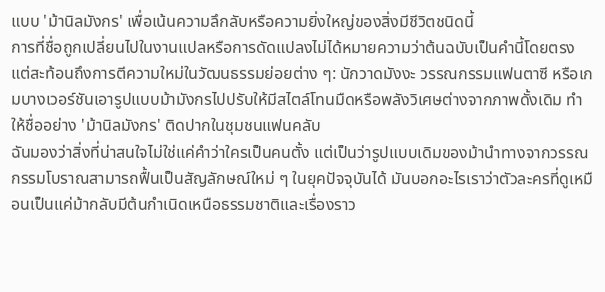แบบ 'ม้านิลมังกร' เพื่อเน้นความลึกลับหรือความยิ่งใหญ่ของสิ่งมีชีวิตชนิดนี้
การที่ชื่อถูกเปลี่ยนไปในงานแปลหรือการดัดแปลงไม่ได้หมายความว่าต้นฉบับเป็นคำนี้โดยตรง แต่สะท้อนถึงการตีความใหม่ในวัฒนธรรมย่อยต่าง ๆ: นักวาดมังงะ วรรณกรรมแฟนตาซี หรือเกมบางเวอร์ชันเอารูปแบบม้ามังกรไปปรับให้มีสไตล์โทนมืดหรือพลังวิเศษต่างจากภาพดั้งเดิม ทำให้ชื่ออย่าง 'ม้านิลมังกร' ติดปากในชุมชนแฟนคลับ
ฉันมองว่าสิ่งที่น่าสนใจไม่ใช่แค่คำว่าใครเป็นคนตั้ง แต่เป็นว่ารูปแบบเดิมของม้านำทางจากวรรณกรรมโบราณสามารถฟื้นเป็นสัญลักษณ์ใหม่ ๆ ในยุคปัจจุบันได้ มันบอกอะไรเราว่าตัวละครที่ดูเหมือนเป็นแค่ม้ากลับมีต้นกำเนิดเหนือธรรมชาติและเรื่องราว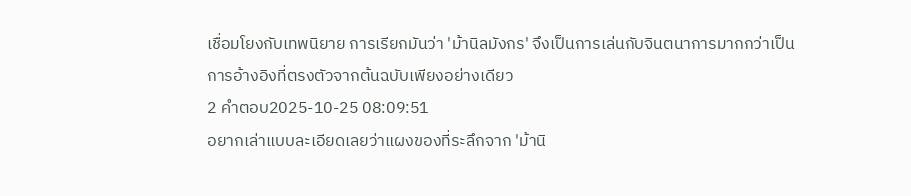เชื่อมโยงกับเทพนิยาย การเรียกมันว่า 'ม้านิลมังกร' จึงเป็นการเล่นกับจินตนาการมากกว่าเป็นการอ้างอิงที่ตรงตัวจากต้นฉบับเพียงอย่างเดียว
2 คำตอบ2025-10-25 08:09:51
อยากเล่าแบบละเอียดเลยว่าแผงของที่ระลึกจาก 'ม้านิ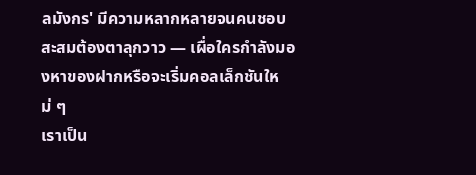ลมังกร' มีความหลากหลายจนคนชอบสะสมต้องตาลุกวาว — เผื่อใครกำลังมองหาของฝากหรือจะเริ่มคอลเล็กชันใหม่ ๆ
เราเป็น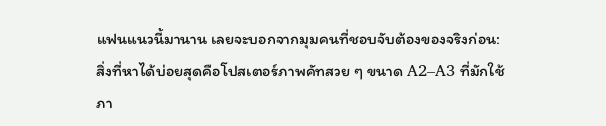แฟนแนวนี้มานาน เลยจะบอกจากมุมคนที่ชอบจับต้องของจริงก่อน: สิ่งที่หาได้บ่อยสุดคือโปสเตอร์ภาพคัทสวย ๆ ขนาด A2–A3 ที่มักใช้ภา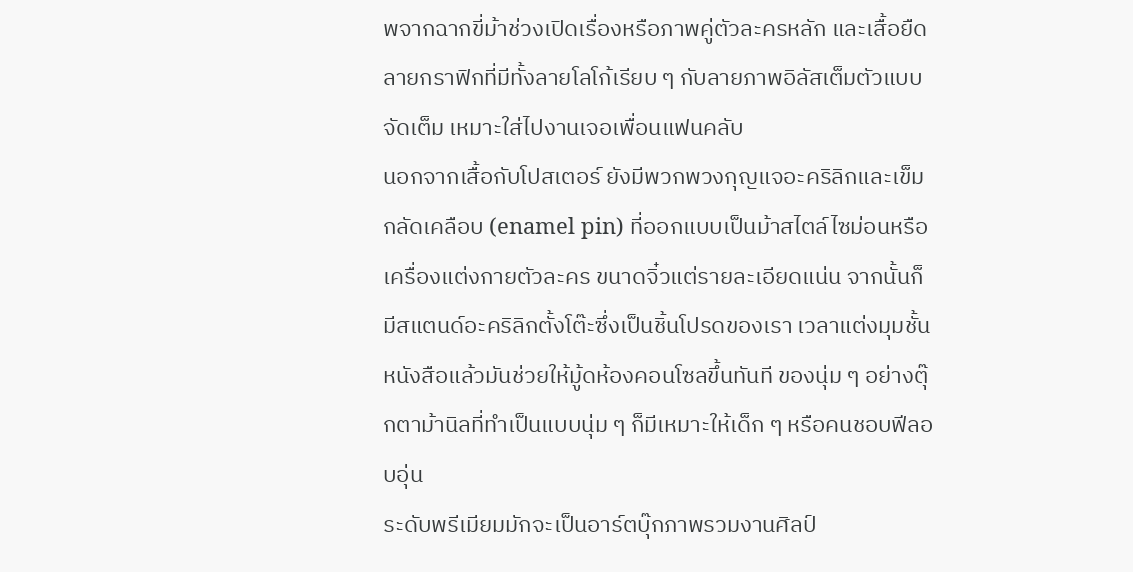พจากฉากขี่ม้าช่วงเปิดเรื่องหรือภาพคู่ตัวละครหลัก และเสื้อยืดลายกราฟิกที่มีทั้งลายโลโก้เรียบ ๆ กับลายภาพอิลัสเต็มตัวแบบจัดเต็ม เหมาะใส่ไปงานเจอเพื่อนแฟนคลับ
นอกจากเสื้อกับโปสเตอร์ ยังมีพวกพวงกุญแจอะคริลิกและเข็มกลัดเคลือบ (enamel pin) ที่ออกแบบเป็นม้าสไตล์ไซม่อนหรือเครื่องแต่งกายตัวละคร ขนาดจิ๋วแต่รายละเอียดแน่น จากนั้นก็มีสแตนด์อะคริลิกตั้งโต๊ะซึ่งเป็นชิ้นโปรดของเรา เวลาแต่งมุมชั้นหนังสือแล้วมันช่วยให้มู้ดห้องคอนโซลขึ้นทันที ของนุ่ม ๆ อย่างตุ๊กตาม้านิลที่ทำเป็นแบบนุ่ม ๆ ก็มีเหมาะให้เด็ก ๆ หรือคนชอบฟีลอบอุ่น
ระดับพรีเมียมมักจะเป็นอาร์ตบุ๊กภาพรวมงานศิลป์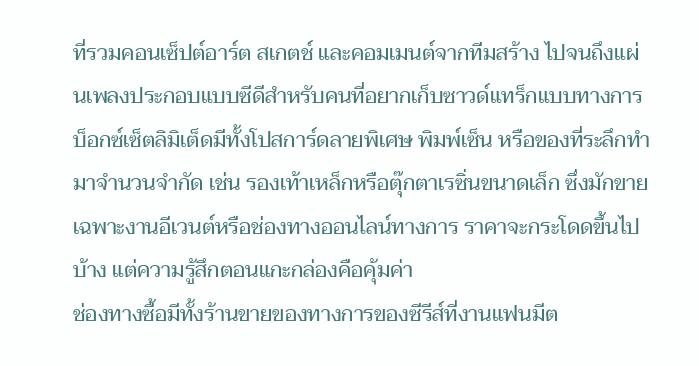ที่รวมคอนเซ็ปต์อาร์ต สเกตช์ และคอมเมนต์จากทีมสร้าง ไปจนถึงแผ่นเพลงประกอบแบบซีดีสำหรับคนที่อยากเก็บซาวด์แทร็กแบบทางการ บ็อกซ์เซ็ตลิมิเต็ดมีทั้งโปสการ์ดลายพิเศษ พิมพ์เซ็น หรือของที่ระลึกทำมาจำนวนจำกัด เช่น รองเท้าเหล็กหรือตุ๊กตาเรซิ่นขนาดเล็ก ซึ่งมักขายเฉพาะงานอีเวนต์หรือช่องทางออนไลน์ทางการ ราคาจะกระโดดขึ้นไปบ้าง แต่ความรู้สึกตอนแกะกล่องคือคุ้มค่า
ช่องทางซื้อมีทั้งร้านขายของทางการของซีรีส์ที่งานแฟนมีต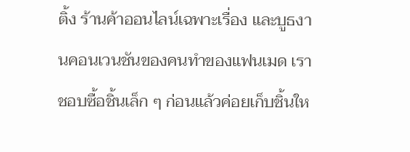ติ้ง ร้านค้าออนไลน์เฉพาะเรื่อง และบูธงานคอนเวนชันของคนทำของแฟนเมด เราชอบซื้อชิ้นเล็ก ๆ ก่อนแล้วค่อยเก็บชิ้นให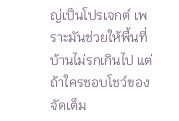ญ่เป็นโปรเจกต์ เพราะมันช่วยให้พื้นที่บ้านไม่รกเกินไป แต่ถ้าใครชอบโชว์ของจัดเต็ม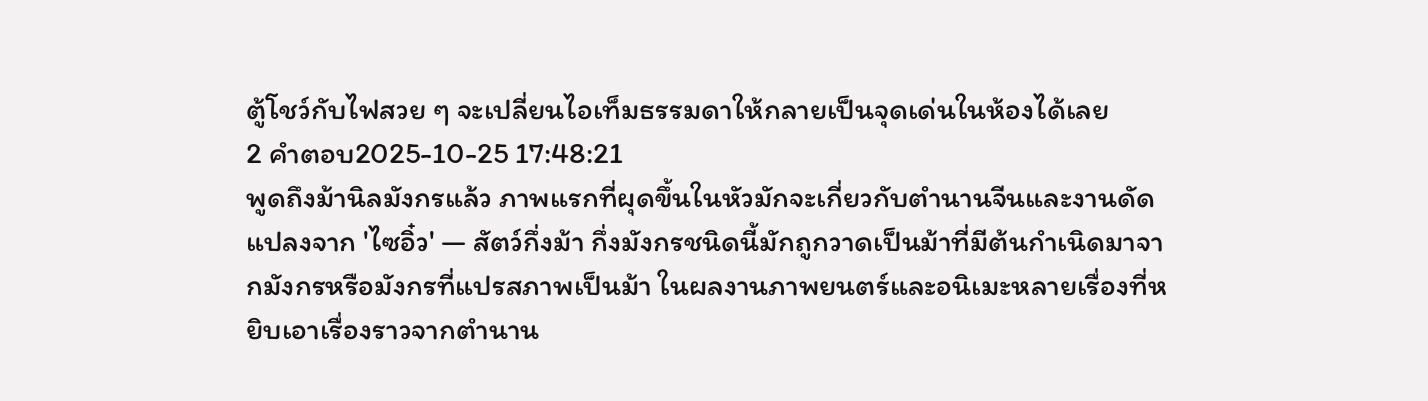ตู้โชว์กับไฟสวย ๆ จะเปลี่ยนไอเท็มธรรมดาให้กลายเป็นจุดเด่นในห้องได้เลย
2 คำตอบ2025-10-25 17:48:21
พูดถึงม้านิลมังกรแล้ว ภาพแรกที่ผุดขึ้นในหัวมักจะเกี่ยวกับตำนานจีนและงานดัดแปลงจาก 'ไซอิ๋ว' — สัตว์กึ่งม้า กึ่งมังกรชนิดนี้มักถูกวาดเป็นม้าที่มีต้นกำเนิดมาจากมังกรหรือมังกรที่แปรสภาพเป็นม้า ในผลงานภาพยนตร์และอนิเมะหลายเรื่องที่หยิบเอาเรื่องราวจากตำนาน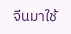จีนมาใช้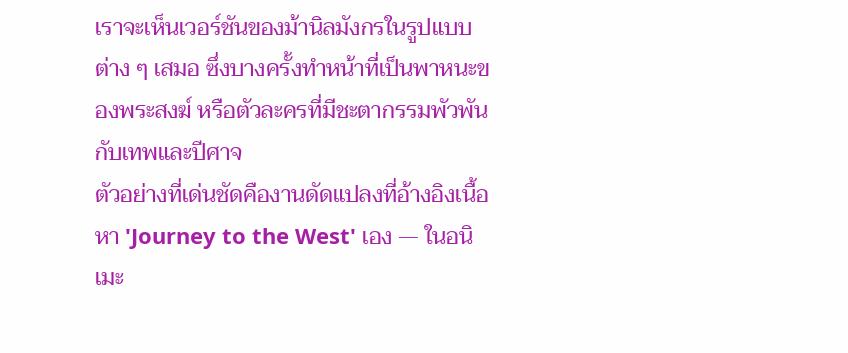เราจะเห็นเวอร์ชันของม้านิลมังกรในรูปแบบต่าง ๆ เสมอ ซึ่งบางครั้งทำหน้าที่เป็นพาหนะของพระสงฆ์ หรือตัวละครที่มีชะตากรรมพัวพันกับเทพและปีศาจ
ตัวอย่างที่เด่นชัดคืองานดัดแปลงที่อ้างอิงเนื้อหา 'Journey to the West' เอง — ในอนิเมะ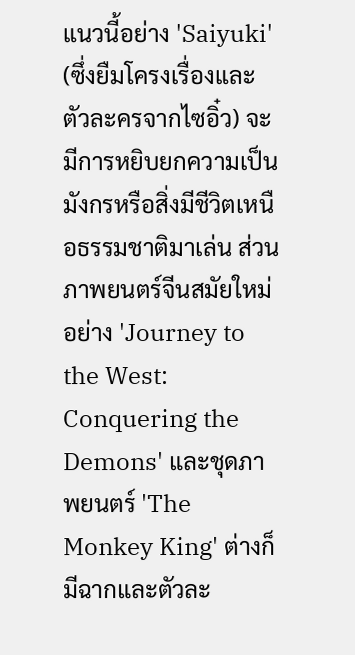แนวนี้อย่าง 'Saiyuki' (ซึ่งยืมโครงเรื่องและตัวละครจากไซอิ๋ว) จะมีการหยิบยกความเป็นมังกรหรือสิ่งมีชีวิตเหนือธรรมชาติมาเล่น ส่วนภาพยนตร์จีนสมัยใหม่อย่าง 'Journey to the West: Conquering the Demons' และชุดภาพยนตร์ 'The Monkey King' ต่างก็มีฉากและตัวละ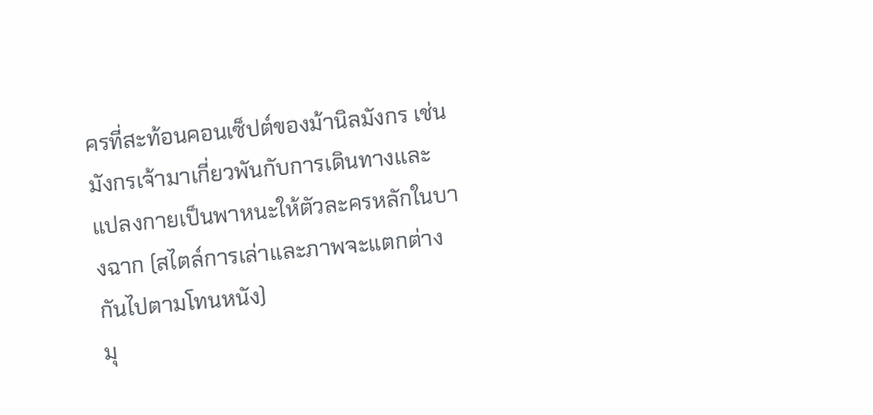ครที่สะท้อนคอนเซ็ปต์ของม้านิลมังกร เช่น มังกรเจ้ามาเกี่ยวพันกับการเดินทางและแปลงกายเป็นพาหนะให้ตัวละครหลักในบางฉาก (สไตล์การเล่าและภาพจะแตกต่างกันไปตามโทนหนัง)
มุ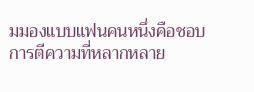มมองแบบแฟนคนหนึ่งคือชอบการตีความที่หลากหลาย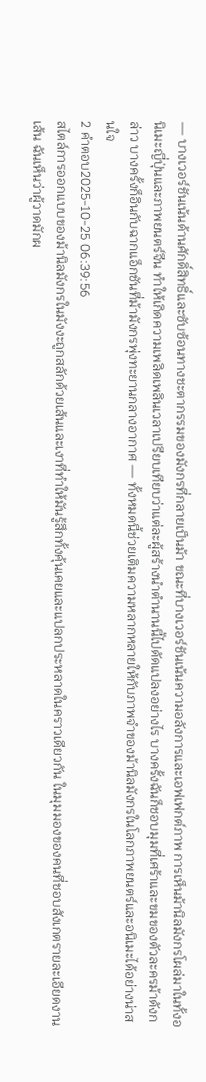— บางเวอร์ชันเน้นด้านศักดิ์สิทธิ์และซับซ้อนทางชะตากรรมของมังกรที่กลายเป็นม้า ขณะที่บางเวอร์ชันเน้นความอลังการและเอฟเฟกต์ภาพ การเห็นม้านิลมังกรโผล่มาในทั้งอนิเมะญี่ปุ่นและภาพยนตร์จีน ทำให้เกิดความเพลิดเพลินเวลาเปรียบเทียบว่าแต่ละผู้สร้างนำตำนานนี้ไปดัดแปลงอย่างไร บางครั้งฉันก็ชอบมุมที่เศร้าและขมของตัวละครม้าดังกล่าว บางครั้งก็อินกับฉากแอ็กชันที่ม้ามังกรพุ่งทะยานกลางอากาศ — ทั้งหมดนี้ช่วยเติมความหลากหลายให้กับภาพจำของม้านิลมังกรในโลกภาพยนตร์และอนิเมะได้อย่างน่าสนใจ
2 คำตอบ2025-10-25 06:39:56
สไตล์การออกแบบของม้านิลมังกรในมังงะถูกสลักด้วยเส้นและเงาที่ทำให้มันรู้สึกทั้งคุ้นเคยและแปลกประหลาดในคราวเดียวกัน ในมุมมองของคนที่ชอบสังเกตรายละเอียดงานเส้น ฉันเห็นว่าผู้วาดมักผ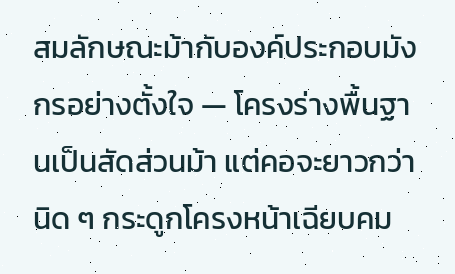สมลักษณะม้ากับองค์ประกอบมังกรอย่างตั้งใจ — โครงร่างพื้นฐานเป็นสัดส่วนม้า แต่คอจะยาวกว่านิด ๆ กระดูกโครงหน้าเฉียบคม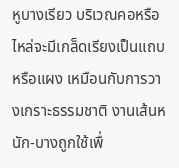หูบางเรียว บริเวณคอหรือไหล่จะมีเกล็ดเรียงเป็นแถบหรือแผง เหมือนกับการวางเกราะธรรมชาติ งานเส้นหนัก-บางถูกใช้เพื่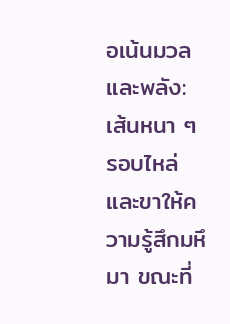อเน้นมวลและพลัง: เส้นหนา ๆ รอบไหล่และขาให้ความรู้สึกมหึมา ขณะที่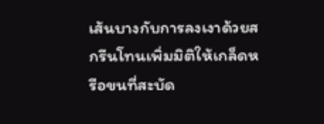เส้นบางกับการลงเงาด้วยสกรีนโทนเพิ่มมิติให้เกล็ดหรือขนที่สะบัด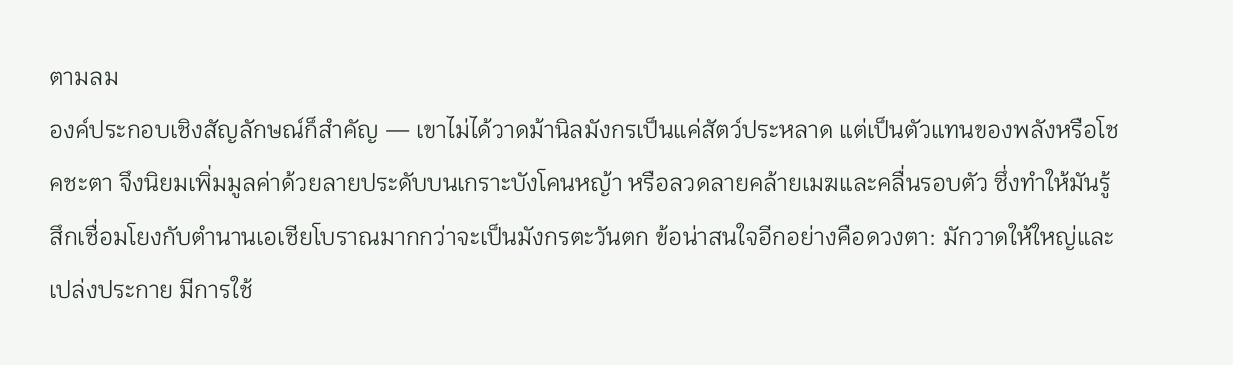ตามลม
องค์ประกอบเชิงสัญลักษณ์ก็สำคัญ — เขาไม่ได้วาดม้านิลมังกรเป็นแค่สัตว์ประหลาด แต่เป็นตัวแทนของพลังหรือโชคชะตา จึงนิยมเพิ่มมูลค่าด้วยลายประดับบนเกราะบังโคนหญ้า หรือลวดลายคล้ายเมฆและคลื่นรอบตัว ซึ่งทำให้มันรู้สึกเชื่อมโยงกับตำนานเอเชียโบราณมากกว่าจะเป็นมังกรตะวันตก ข้อน่าสนใจอีกอย่างคือดวงตา: มักวาดให้ใหญ่และเปล่งประกาย มีการใช้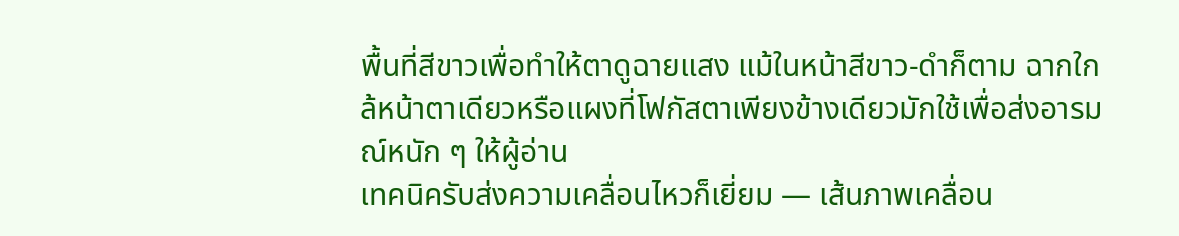พื้นที่สีขาวเพื่อทำให้ตาดูฉายแสง แม้ในหน้าสีขาว-ดำก็ตาม ฉากใกล้หน้าตาเดียวหรือแผงที่โฟกัสตาเพียงข้างเดียวมักใช้เพื่อส่งอารมณ์หนัก ๆ ให้ผู้อ่าน
เทคนิครับส่งความเคลื่อนไหวก็เยี่ยม — เส้นภาพเคลื่อน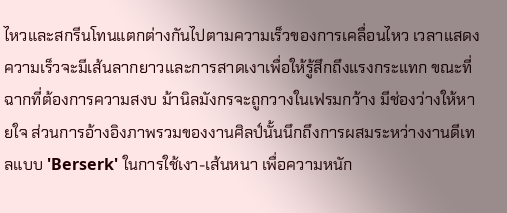ไหวและสกรีนโทนแตกต่างกันไปตามความเร็วของการเคลื่อนไหว เวลาแสดงความเร็วจะมีเส้นลากยาวและการสาดเงาเพื่อให้รู้สึกถึงแรงกระแทก ขณะที่ฉากที่ต้องการความสงบ ม้านิลมังกรจะถูกวางในเฟรมกว้าง มีช่องว่างให้หายใจ ส่วนการอ้างอิงภาพรวมของงานศิลป์นั้นนึกถึงการผสมระหว่างงานดีเทลแบบ 'Berserk' ในการใช้เงา-เส้นหนา เพื่อความหนัก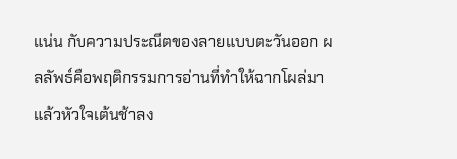แน่น กับความประณีตของลายแบบตะวันออก ผลลัพธ์คือพฤติกรรมการอ่านที่ทำให้ฉากโผล่มาแล้วหัวใจเต้นช้าลง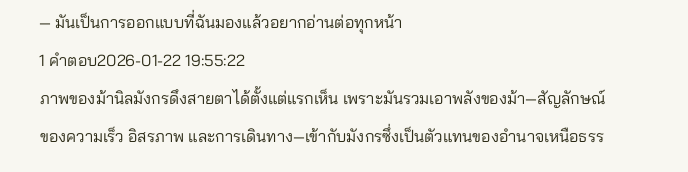— มันเป็นการออกแบบที่ฉันมองแล้วอยากอ่านต่อทุกหน้า
1 คำตอบ2026-01-22 19:55:22
ภาพของม้านิลมังกรดึงสายตาได้ตั้งแต่แรกเห็น เพราะมันรวมเอาพลังของม้า—สัญลักษณ์ของความเร็ว อิสรภาพ และการเดินทาง—เข้ากับมังกรซึ่งเป็นตัวแทนของอำนาจเหนือธรร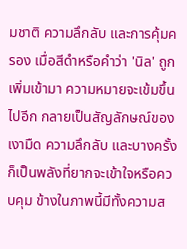มชาติ ความลึกลับ และการคุ้มครอง เมื่อสีดำหรือคำว่า 'นิล' ถูกเพิ่มเข้ามา ความหมายจะเข้มขึ้นไปอีก กลายเป็นสัญลักษณ์ของเงามืด ความลึกลับ และบางครั้งก็เป็นพลังที่ยากจะเข้าใจหรือควบคุม ข้างในภาพนี้มีทั้งความส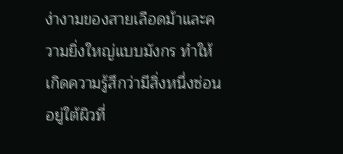ง่างามของสายเลือดม้าและความยิ่งใหญ่แบบมังกร ทำให้เกิดความรู้สึกว่ามีสิ่งหนึ่งซ่อนอยู่ใต้ผิวที่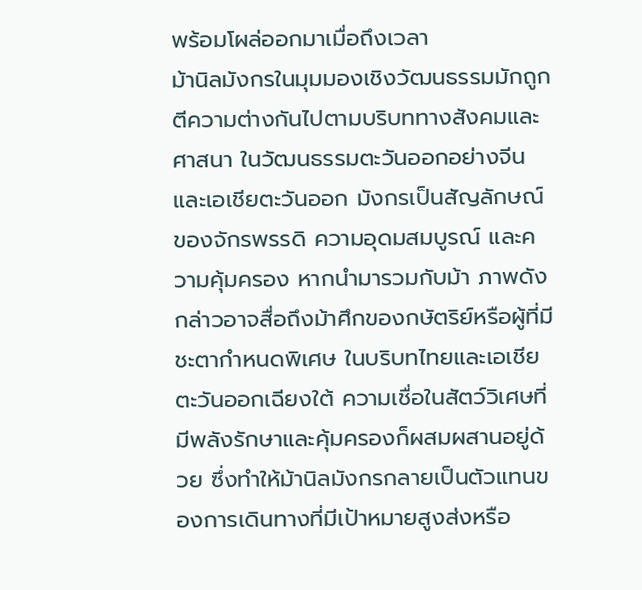พร้อมโผล่ออกมาเมื่อถึงเวลา
ม้านิลมังกรในมุมมองเชิงวัฒนธรรมมักถูกตีความต่างกันไปตามบริบททางสังคมและศาสนา ในวัฒนธรรมตะวันออกอย่างจีนและเอเชียตะวันออก มังกรเป็นสัญลักษณ์ของจักรพรรดิ ความอุดมสมบูรณ์ และความคุ้มครอง หากนำมารวมกับม้า ภาพดังกล่าวอาจสื่อถึงม้าศึกของกษัตริย์หรือผู้ที่มีชะตากำหนดพิเศษ ในบริบทไทยและเอเชียตะวันออกเฉียงใต้ ความเชื่อในสัตว์วิเศษที่มีพลังรักษาและคุ้มครองก็ผสมผสานอยู่ด้วย ซึ่งทำให้ม้านิลมังกรกลายเป็นตัวแทนของการเดินทางที่มีเป้าหมายสูงส่งหรือ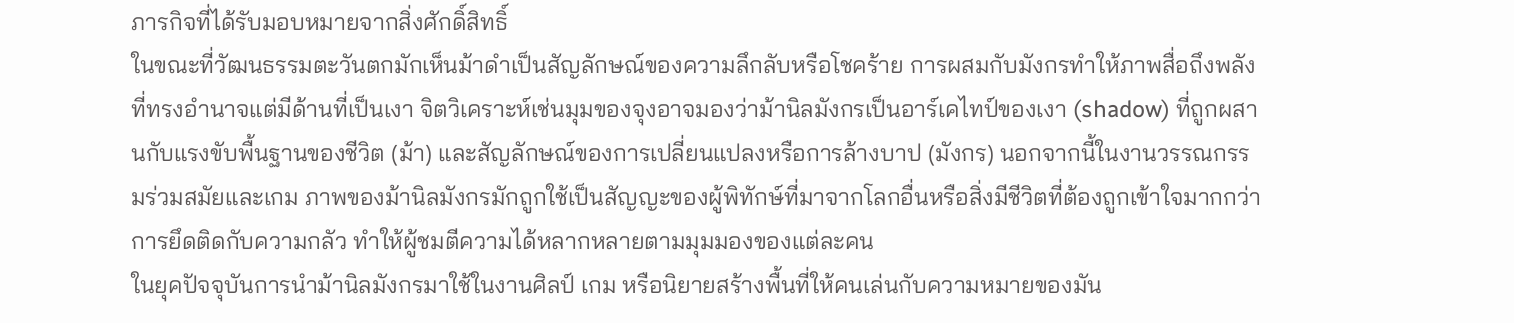ภารกิจที่ได้รับมอบหมายจากสิ่งศักดิ์สิทธิ์
ในขณะที่วัฒนธรรมตะวันตกมักเห็นม้าดำเป็นสัญลักษณ์ของความลึกลับหรือโชคร้าย การผสมกับมังกรทำให้ภาพสื่อถึงพลังที่ทรงอำนาจแต่มีด้านที่เป็นเงา จิตวิเคราะห์เช่นมุมของจุงอาจมองว่าม้านิลมังกรเป็นอาร์เคไทป์ของเงา (shadow) ที่ถูกผสานกับแรงขับพื้นฐานของชีวิต (ม้า) และสัญลักษณ์ของการเปลี่ยนแปลงหรือการล้างบาป (มังกร) นอกจากนี้ในงานวรรณกรรมร่วมสมัยและเกม ภาพของม้านิลมังกรมักถูกใช้เป็นสัญญะของผู้พิทักษ์ที่มาจากโลกอื่นหรือสิ่งมีชีวิตที่ต้องถูกเข้าใจมากกว่าการยึดติดกับความกลัว ทำให้ผู้ชมตีความได้หลากหลายตามมุมมองของแต่ละคน
ในยุคปัจจุบันการนำม้านิลมังกรมาใช้ในงานศิลป์ เกม หรือนิยายสร้างพื้นที่ให้คนเล่นกับความหมายของมัน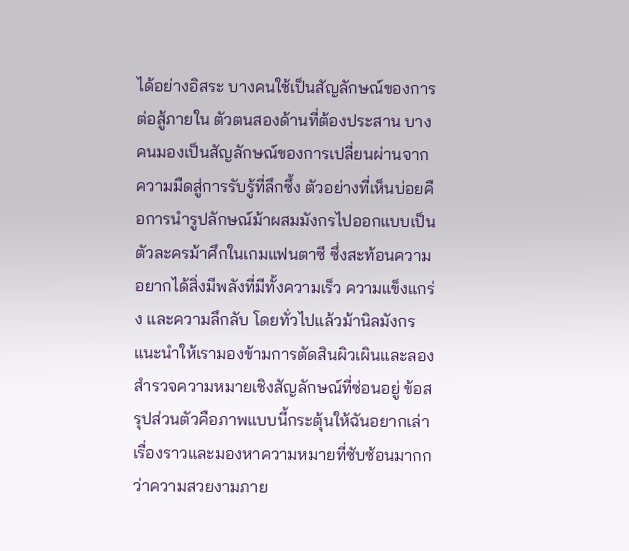ได้อย่างอิสระ บางคนใช้เป็นสัญลักษณ์ของการต่อสู้ภายใน ตัวตนสองด้านที่ต้องประสาน บางคนมองเป็นสัญลักษณ์ของการเปลี่ยนผ่านจากความมืดสู่การรับรู้ที่ลึกซึ้ง ตัวอย่างที่เห็นบ่อยคือการนำรูปลักษณ์ม้าผสมมังกรไปออกแบบเป็นตัวละครม้าศึกในเกมแฟนตาซี ซึ่งสะท้อนความอยากได้สิ่งมีพลังที่มีทั้งความเร็ว ความแข็งแกร่ง และความลึกลับ โดยทั่วไปแล้วม้านิลมังกรแนะนำให้เรามองข้ามการตัดสินผิวเผินและลองสำรวจความหมายเชิงสัญลักษณ์ที่ซ่อนอยู่ ข้อสรุปส่วนตัวคือภาพแบบนี้กระตุ้นให้ฉันอยากเล่าเรื่องราวและมองหาความหมายที่ซับซ้อนมากกว่าความสวยงามภาย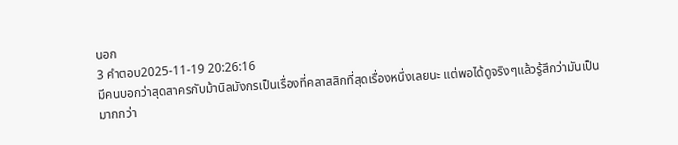นอก
3 คำตอบ2025-11-19 20:26:16
มีคนบอกว่าสุดสาครกับม้านิลมังกรเป็นเรื่องที่คลาสสิกที่สุดเรื่องหนึ่งเลยนะ แต่พอได้ดูจริงๆแล้วรู้สึกว่ามันเป็นมากกว่า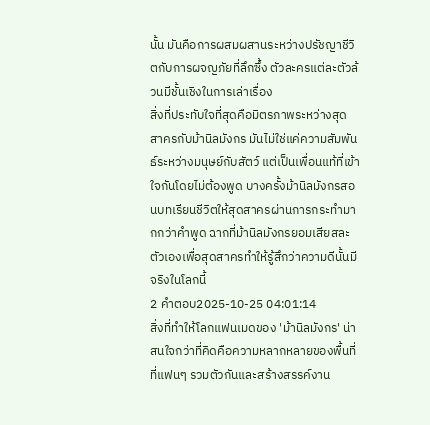นั้น มันคือการผสมผสานระหว่างปรัชญาชีวิตกับการผจญภัยที่ลึกซึ้ง ตัวละครแต่ละตัวล้วนมีชั้นเชิงในการเล่าเรื่อง
สิ่งที่ประทับใจที่สุดคือมิตรภาพระหว่างสุดสาครกับม้านิลมังกร มันไม่ใช่แค่ความสัมพันธ์ระหว่างมนุษย์กับสัตว์ แต่เป็นเพื่อนแท้ที่เข้าใจกันโดยไม่ต้องพูด บางครั้งม้านิลมังกรสอนบทเรียนชีวิตให้สุดสาครผ่านการกระทำมากกว่าคำพูด ฉากที่ม้านิลมังกรยอมเสียสละตัวเองเพื่อสุดสาครทำให้รู้สึกว่าความดีนั้นมีจริงในโลกนี้
2 คำตอบ2025-10-25 04:01:14
สิ่งที่ทำให้โลกแฟนเมดของ 'ม้านิลมังกร' น่าสนใจกว่าที่คิดคือความหลากหลายของพื้นที่ที่แฟนๆ รวมตัวกันและสร้างสรรค์งาน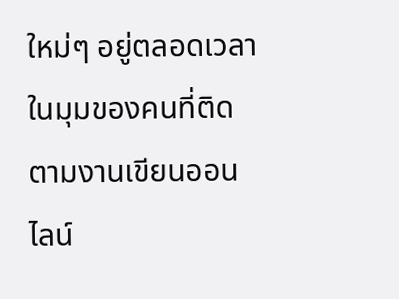ใหม่ๆ อยู่ตลอดเวลา ในมุมของคนที่ติดตามงานเขียนออนไลน์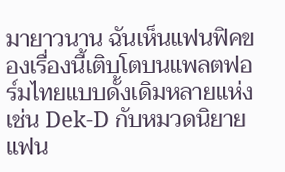มายาวนาน ฉันเห็นแฟนฟิคของเรื่องนี้เติบโตบนแพลตฟอร์มไทยแบบดั้งเดิมหลายแห่ง เช่น Dek-D กับหมวดนิยายแฟน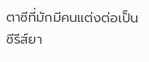ตาซีที่มักมีคนแต่งต่อเป็นซีรีส์ยา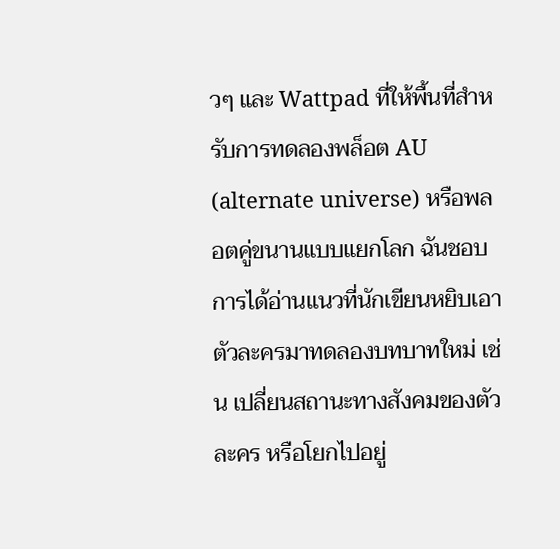วๆ และ Wattpad ที่ให้พื้นที่สำหรับการทดลองพล็อต AU (alternate universe) หรือพลอตคู่ขนานแบบแยกโลก ฉันชอบการได้อ่านแนวที่นักเขียนหยิบเอาตัวละครมาทดลองบทบาทใหม่ เช่น เปลี่ยนสถานะทางสังคมของตัวละคร หรือโยกไปอยู่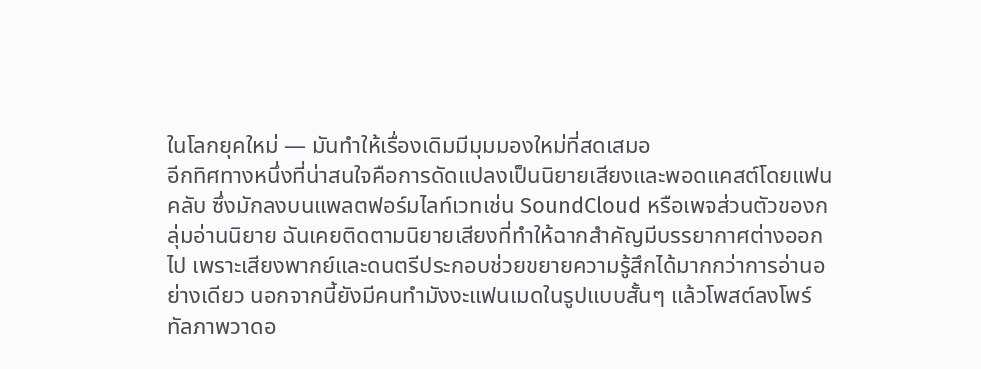ในโลกยุคใหม่ — มันทำให้เรื่องเดิมมีมุมมองใหม่ที่สดเสมอ
อีกทิศทางหนึ่งที่น่าสนใจคือการดัดแปลงเป็นนิยายเสียงและพอดแคสต์โดยแฟนคลับ ซึ่งมักลงบนแพลตฟอร์มไลท์เวทเช่น SoundCloud หรือเพจส่วนตัวของกลุ่มอ่านนิยาย ฉันเคยติดตามนิยายเสียงที่ทำให้ฉากสำคัญมีบรรยากาศต่างออกไป เพราะเสียงพากย์และดนตรีประกอบช่วยขยายความรู้สึกได้มากกว่าการอ่านอย่างเดียว นอกจากนี้ยังมีคนทำมังงะแฟนเมดในรูปแบบสั้นๆ แล้วโพสต์ลงโพร์ทัลภาพวาดอ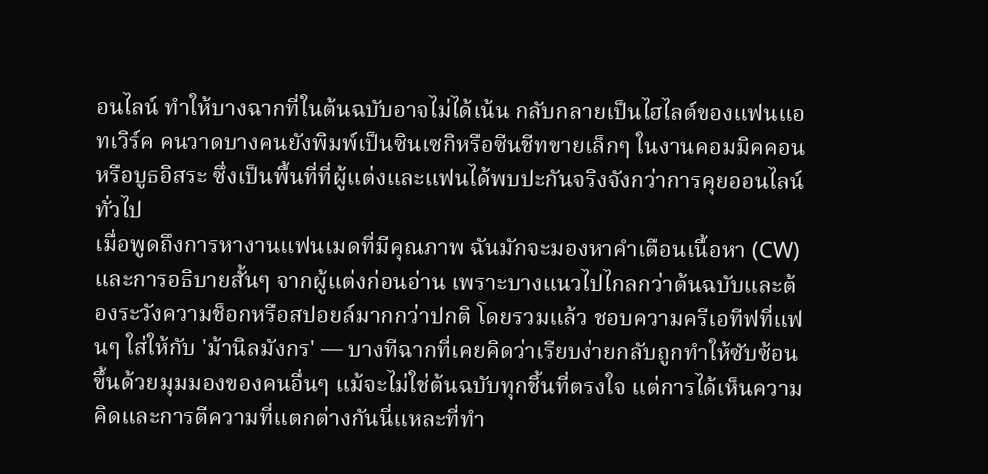อนไลน์ ทำให้บางฉากที่ในต้นฉบับอาจไม่ได้เน้น กลับกลายเป็นไฮไลต์ของแฟนแอทเวิร์ค คนวาดบางคนยังพิมพ์เป็นซินเซกิหรือซีนชีทขายเล็กๆ ในงานคอมมิคคอนหรือบูธอิสระ ซึ่งเป็นพื้นที่ที่ผู้แต่งและแฟนได้พบปะกันจริงจังกว่าการคุยออนไลน์ทั่วไป
เมื่อพูดถึงการหางานแฟนเมดที่มีคุณภาพ ฉันมักจะมองหาคำเตือนเนื้อหา (CW) และการอธิบายสั้นๆ จากผู้แต่งก่อนอ่าน เพราะบางแนวไปไกลกว่าต้นฉบับและต้องระวังความช็อกหรือสปอยล์มากกว่าปกติ โดยรวมแล้ว ชอบความครีเอทีฟที่แฟนๆ ใส่ให้กับ 'ม้านิลมังกร' — บางทีฉากที่เคยคิดว่าเรียบง่ายกลับถูกทำให้ซับซ้อนขึ้นด้วยมุมมองของคนอื่นๆ แม้จะไม่ใช่ต้นฉบับทุกชิ้นที่ตรงใจ แต่การได้เห็นความคิดและการตีความที่แตกต่างกันนี่แหละที่ทำ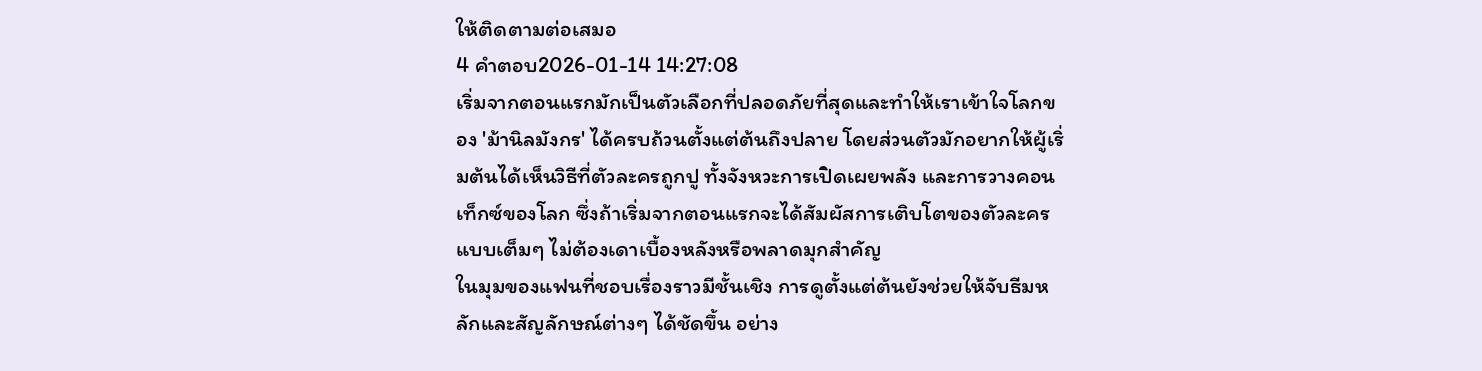ให้ติดตามต่อเสมอ
4 คำตอบ2026-01-14 14:27:08
เริ่มจากตอนแรกมักเป็นตัวเลือกที่ปลอดภัยที่สุดและทำให้เราเข้าใจโลกของ 'ม้านิลมังกร' ได้ครบถ้วนตั้งแต่ต้นถึงปลาย โดยส่วนตัวมักอยากให้ผู้เริ่มต้นได้เห็นวิธีที่ตัวละครถูกปู ทั้งจังหวะการเปิดเผยพลัง และการวางคอนเท็กซ์ของโลก ซึ่งถ้าเริ่มจากตอนแรกจะได้สัมผัสการเติบโตของตัวละครแบบเต็มๆ ไม่ต้องเดาเบื้องหลังหรือพลาดมุกสำคัญ
ในมุมของแฟนที่ชอบเรื่องราวมีชั้นเชิง การดูตั้งแต่ต้นยังช่วยให้จับธีมหลักและสัญลักษณ์ต่างๆ ได้ชัดขึ้น อย่าง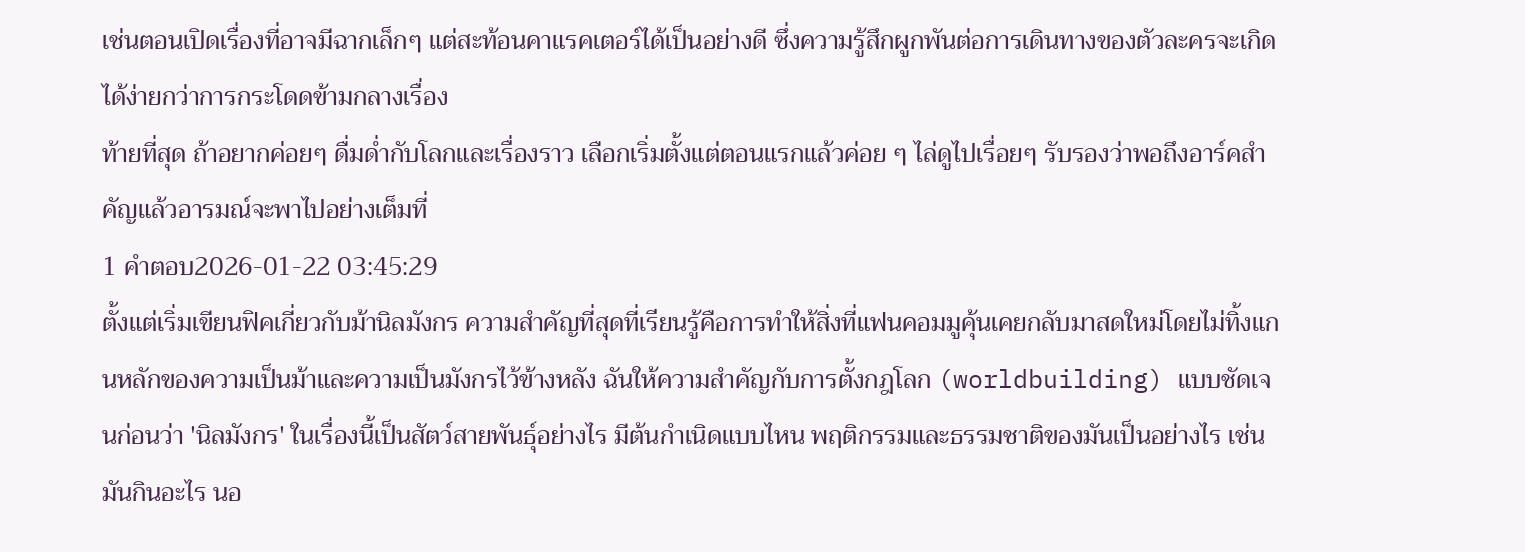เช่นตอนเปิดเรื่องที่อาจมีฉากเล็กๆ แต่สะท้อนคาแรคเตอร์ได้เป็นอย่างดี ซึ่งความรู้สึกผูกพันต่อการเดินทางของตัวละครจะเกิดได้ง่ายกว่าการกระโดดข้ามกลางเรื่อง
ท้ายที่สุด ถ้าอยากค่อยๆ ดื่มด่ำกับโลกและเรื่องราว เลือกเริ่มตั้งแต่ตอนแรกแล้วค่อย ๆ ไล่ดูไปเรื่อยๆ รับรองว่าพอถึงอาร์คสำคัญแล้วอารมณ์จะพาไปอย่างเต็มที่
1 คำตอบ2026-01-22 03:45:29
ตั้งแต่เริ่มเขียนฟิคเกี่ยวกับม้านิลมังกร ความสำคัญที่สุดที่เรียนรู้คือการทำให้สิ่งที่แฟนคอมมูคุ้นเคยกลับมาสดใหม่โดยไม่ทิ้งแกนหลักของความเป็นม้าและความเป็นมังกรไว้ข้างหลัง ฉันให้ความสำคัญกับการตั้งกฎโลก (worldbuilding) แบบชัดเจนก่อนว่า 'นิลมังกร' ในเรื่องนี้เป็นสัตว์สายพันธุ์อย่างไร มีต้นกำเนิดแบบไหน พฤติกรรมและธรรมชาติของมันเป็นอย่างไร เช่น มันกินอะไร นอ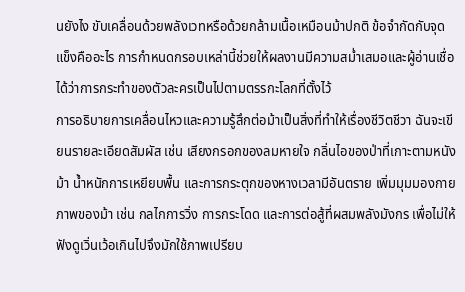นยังไง ขับเคลื่อนด้วยพลังเวทหรือด้วยกล้ามเนื้อเหมือนม้าปกติ ข้อจำกัดกับจุดแข็งคืออะไร การกำหนดกรอบเหล่านี้ช่วยให้ผลงานมีความสม่ำเสมอและผู้อ่านเชื่อได้ว่าการกระทำของตัวละครเป็นไปตามตรรกะโลกที่ตั้งไว้
การอธิบายการเคลื่อนไหวและความรู้สึกต่อม้าเป็นสิ่งที่ทำให้เรื่องชีวิตชีวา ฉันจะเขียนรายละเอียดสัมผัส เช่น เสียงกรอกของลมหายใจ กลิ่นไอของป่าที่เกาะตามหนังม้า น้ำหนักการเหยียบพื้น และการกระตุกของหางเวลามีอันตราย เพิ่มมุมมองกายภาพของม้า เช่น กลไกการวิ่ง การกระโดด และการต่อสู้ที่ผสมพลังมังกร เพื่อไม่ให้ฟังดูเวิ่นเว้อเกินไปจึงมักใช้ภาพเปรียบ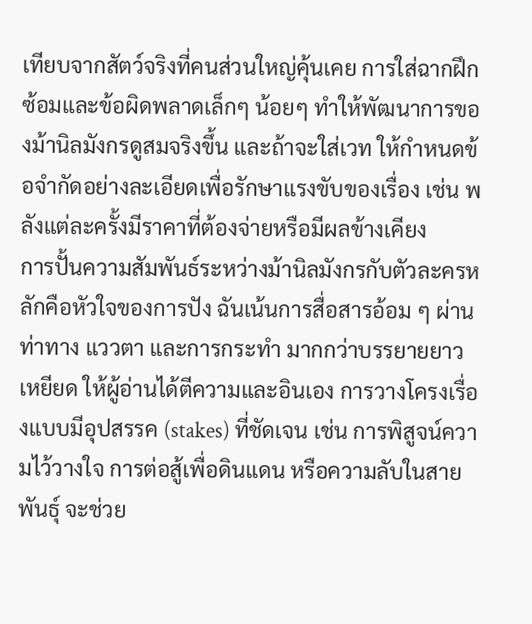เทียบจากสัตว์จริงที่คนส่วนใหญ่คุ้นเคย การใส่ฉากฝึกซ้อมและข้อผิดพลาดเล็กๆ น้อยๆ ทำให้พัฒนาการของม้านิลมังกรดูสมจริงขึ้น และถ้าจะใส่เวท ให้กำหนดข้อจำกัดอย่างละเอียดเพื่อรักษาแรงขับของเรื่อง เช่น พลังแต่ละครั้งมีราคาที่ต้องจ่ายหรือมีผลข้างเคียง
การปั้นความสัมพันธ์ระหว่างม้านิลมังกรกับตัวละครหลักคือหัวใจของการปัง ฉันเน้นการสื่อสารอ้อม ๆ ผ่านท่าทาง แววตา และการกระทำ มากกว่าบรรยายยาวเหยียด ให้ผู้อ่านได้ตีความและอินเอง การวางโครงเรื่องแบบมีอุปสรรค (stakes) ที่ชัดเจน เช่น การพิสูจน์ความไว้วางใจ การต่อสู้เพื่อดินแดน หรือความลับในสายพันธุ์ จะช่วย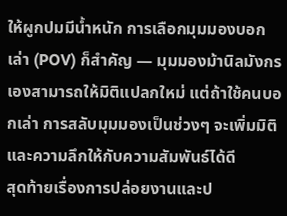ให้ผูกปมมีน้ำหนัก การเลือกมุมมองบอกเล่า (POV) ก็สำคัญ — มุมมองม้านิลมังกรเองสามารถให้มิติแปลกใหม่ แต่ถ้าใช้คนบอกเล่า การสลับมุมมองเป็นช่วงๆ จะเพิ่มมิติและความลึกให้กับความสัมพันธ์ได้ดี
สุดท้ายเรื่องการปล่อยงานและป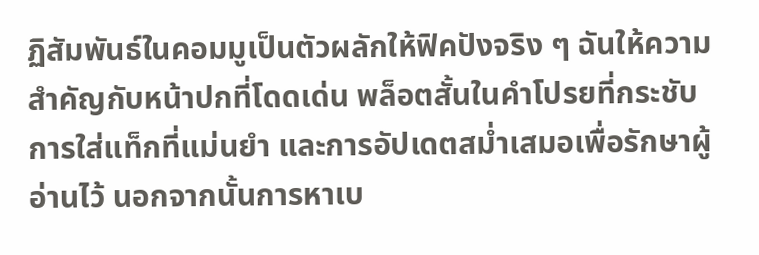ฏิสัมพันธ์ในคอมมูเป็นตัวผลักให้ฟิคปังจริง ๆ ฉันให้ความสำคัญกับหน้าปกที่โดดเด่น พล็อตสั้นในคำโปรยที่กระชับ การใส่แท็กที่แม่นยำ และการอัปเดตสม่ำเสมอเพื่อรักษาผู้อ่านไว้ นอกจากนั้นการหาเบ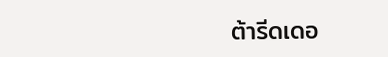ต้ารีดเดอ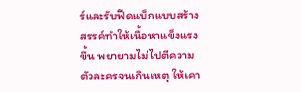ร์และรับฟีดแบ็กแบบสร้างสรรค์ทำให้เนื้อหาแข็งแรงขึ้น พยายามไม่ไปตีความตัวละครจนเกินเหตุ ให้เคา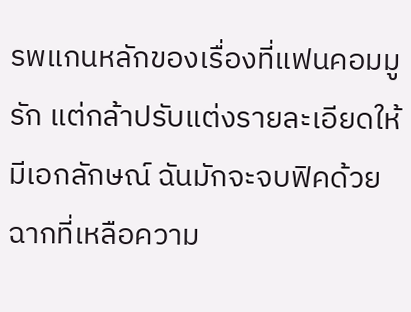รพแกนหลักของเรื่องที่แฟนคอมมูรัก แต่กล้าปรับแต่งรายละเอียดให้มีเอกลักษณ์ ฉันมักจะจบฟิคด้วยฉากที่เหลือความ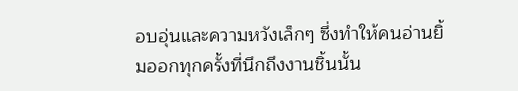อบอุ่นและความหวังเล็กๆ ซึ่งทำให้คนอ่านยิ้มออกทุกครั้งที่นึกถึงงานชิ้นนั้น